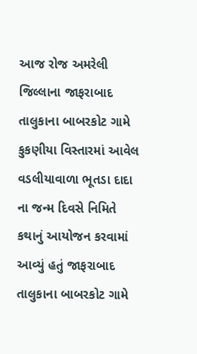આજ રોજ અમરેલી જિલ્લાના જાફરાબાદ તાલુકાના બાબરકોટ ગામે કુકણીયા વિસ્તારમાં આવેલ વડલીયાવાળા ભૂતડા દાદા ના જન્મ દિવસે નિમિતે કથાનું આયોજન કરવામાં આવ્યું હતું જાફરાબાદ તાલુકાના બાબરકોટ ગામે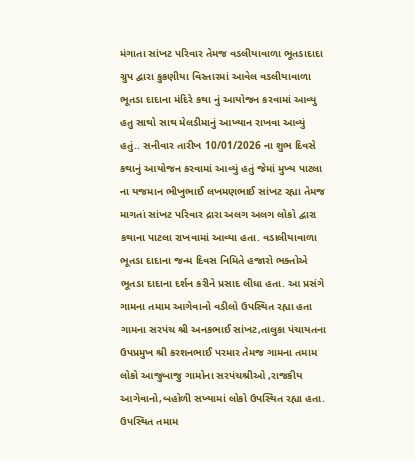મંગાતા સાંખટ પરિવાર તેમજ વડલીયાવાળા ભૂતડાદાદા ગ્રુપ દ્વારા કુકણીયા વિસ્તારમાં આવેલ વડલીયાવાળા ભૂતડા દાદાના મંદિરે કથા નું આયોજન કરવામાં આવ્યુ હતુ સાથો સાથ મેલડીમાનું આખ્યાન રાખવા આવ્યું હતું.. સનીવાર તારીખ 10/01/2026 ના શુભ દિવસે કથાનું આયોજન કરવામાં આવ્યું હતું જેમાં મુખ્ય પાટલા ના યજમાન ભીખુભાઈ લખમણભાઈ સાંખટ રહ્યા તેમજ માગતાં સાંખટ પરિવાર દ્રારા અલગ અલગ લોકો દ્વારા કથાના પાટલા રાખવામાં આવ્યા હતા. વડાલીયાવાળા ભૂતડા દાદાના જન્મ દિવસ નિમિતે હજારો ભક્તોએ ભૂતડા દાદાના દર્શન કરીને પ્રસાદ લીધા હતા. આ પ્રસંગે ગામના તમામ આગેવાનો વડીલો ઉપસ્થિત રહ્યા હતા ગામના સરપંચ શ્રી અનકભાઈ સાંખટ,તાલુકા પંચાયતના ઉપપ્રમુખ શ્રી કરશનભાઈ પરમાર તેમજ ગામના તમામ લોકો આજુબાજુ ગામોના સરપંચશ્રીઓ ,રાજકીય આગેવાનો,બહોળી સખ્યામાં લોકો ઉપસ્થિત રહ્યા હતા. ઉપસ્થિત તમામ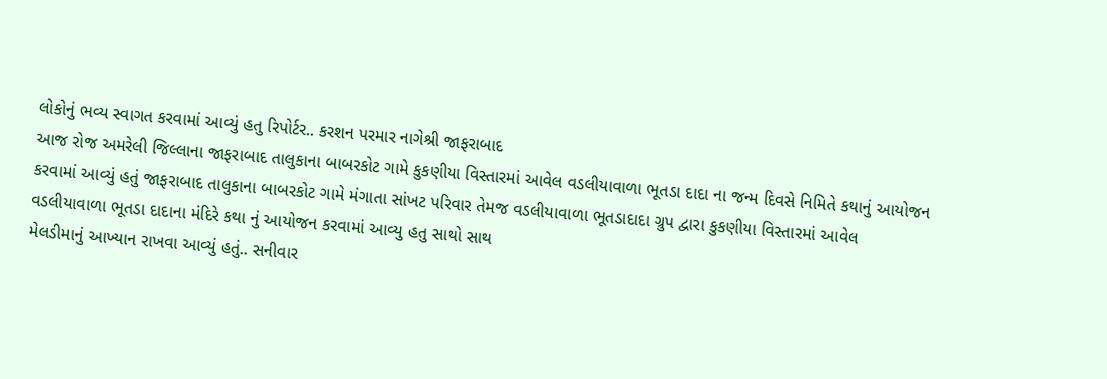લોકોનું ભવ્ય સ્વાગત કરવામાં આવ્યું હતુ રિપોર્ટર.. કરશન પરમાર નાગેશ્રી જાફરાબાદ
આજ રોજ અમરેલી જિલ્લાના જાફરાબાદ તાલુકાના બાબરકોટ ગામે કુકણીયા વિસ્તારમાં આવેલ વડલીયાવાળા ભૂતડા દાદા ના જન્મ દિવસે નિમિતે કથાનું આયોજન કરવામાં આવ્યું હતું જાફરાબાદ તાલુકાના બાબરકોટ ગામે મંગાતા સાંખટ પરિવાર તેમજ વડલીયાવાળા ભૂતડાદાદા ગ્રુપ દ્વારા કુકણીયા વિસ્તારમાં આવેલ વડલીયાવાળા ભૂતડા દાદાના મંદિરે કથા નું આયોજન કરવામાં આવ્યુ હતુ સાથો સાથ
મેલડીમાનું આખ્યાન રાખવા આવ્યું હતું.. સનીવાર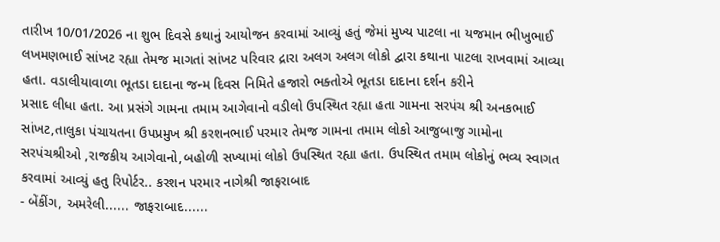તારીખ 10/01/2026 ના શુભ દિવસે કથાનું આયોજન કરવામાં આવ્યું હતું જેમાં મુખ્ય પાટલા ના યજમાન ભીખુભાઈ લખમણભાઈ સાંખટ રહ્યા તેમજ માગતાં સાંખટ પરિવાર દ્રારા અલગ અલગ લોકો દ્વારા કથાના પાટલા રાખવામાં આવ્યા હતા. વડાલીયાવાળા ભૂતડા દાદાના જન્મ દિવસ નિમિતે હજારો ભક્તોએ ભૂતડા દાદાના દર્શન કરીને
પ્રસાદ લીધા હતા. આ પ્રસંગે ગામના તમામ આગેવાનો વડીલો ઉપસ્થિત રહ્યા હતા ગામના સરપંચ શ્રી અનકભાઈ સાંખટ,તાલુકા પંચાયતના ઉપપ્રમુખ શ્રી કરશનભાઈ પરમાર તેમજ ગામના તમામ લોકો આજુબાજુ ગામોના સરપંચશ્રીઓ ,રાજકીય આગેવાનો,બહોળી સખ્યામાં લોકો ઉપસ્થિત રહ્યા હતા. ઉપસ્થિત તમામ લોકોનું ભવ્ય સ્વાગત કરવામાં આવ્યું હતુ રિપોર્ટર.. કરશન પરમાર નાગેશ્રી જાફરાબાદ
- બેંકીંગ, અમરેલી...... જાફરાબાદ......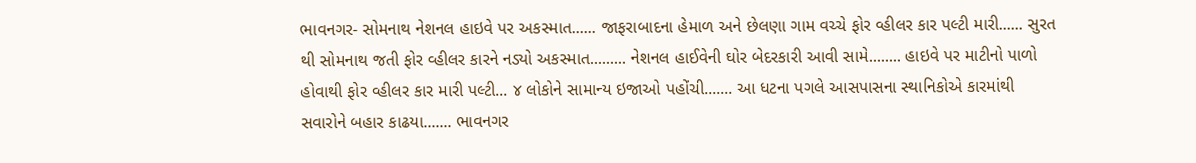ભાવનગર- સોમનાથ નેશનલ હાઇવે પર અકસ્માત...... જાફરાબાદના હેમાળ અને છેલણા ગામ વચ્ચે ફોર વ્હીલર કાર પલ્ટી મારી...... સુરત થી સોમનાથ જતી ફોર વ્હીલર કારને નડ્યો અકસ્માત......... નેશનલ હાઈવેની ઘોર બેદરકારી આવી સામે........ હાઇવે પર માટીનો પાળો હોવાથી ફોર વ્હીલર કાર મારી પલ્ટી... ૪ લોકોને સામાન્ય ઇજાઓ પહોંચી....... આ ધટના પગલે આસપાસના સ્થાનિકોએ કારમાંથી સવારોને બહાર કાઢયા....... ભાવનગર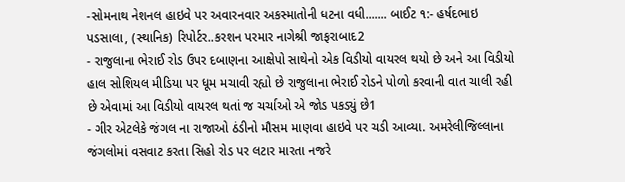-સોમનાથ નેશનલ હાઇવે પર અવારનવાર અકસ્માતોની ધટના વધી....... બાઈટ ૧:- હર્ષદભાઇ પડસાલા, (સ્થાનિક) રિપોર્ટર..કરશન પરમાર નાગેશ્રી જાફરાબાદ2
- રાજુલાના ભેરાઈ રોડ ઉપર દબાણના આક્ષેપો સાથેનો એક વિડીયો વાયરલ થયો છે અને આ વિડીયો હાલ સોશિયલ મીડિયા પર ધૂમ મચાવી રહ્યો છે રાજુલાના ભેરાઈ રોડને પોળો કરવાની વાત ચાલી રહી છે એવામાં આ વિડીયો વાયરલ થતાં જ ચર્ચાઓ એ જોડ પકડ્યું છે1
- ગીર એટલેકે જંગલ ના રાજાઓ ઠંડીનો મૌસમ માણવા હાઇવે પર ચડી આવ્યા. અમરેલીજિલ્લાના જંગલોમાં વસવાટ કરતા સિહો રોડ પર લટાર મારતા નજરે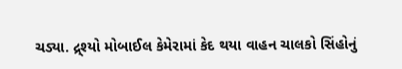ચડ્યા. દ્ર્શ્યો મોબાઈલ કેમેરામાં કેદ થયા વાહન ચાલકો સિંહોનું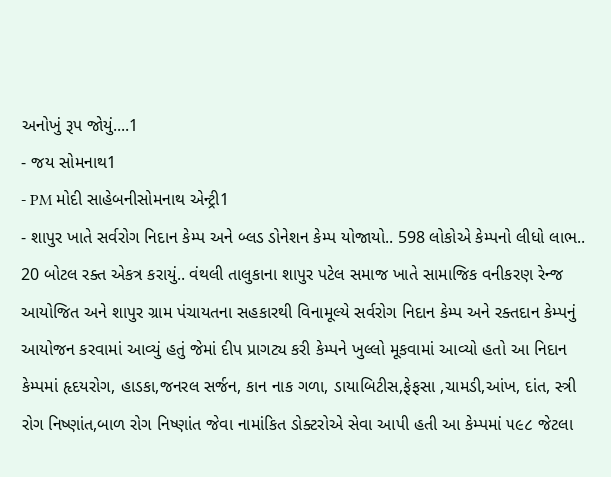અનોખું રૂપ જોયું....1
- જય સોમનાથ1
- PM મોદી સાહેબનીસોમનાથ એન્ટ્રી1
- શાપુર ખાતે સર્વરોગ નિદાન કેમ્પ અને બ્લડ ડોનેશન કેમ્પ યોજાયો.. 598 લોકોએ કેમ્પનો લીધો લાભ.. 20 બોટલ રક્ત એકત્ર કરાયું.. વંથલી તાલુકાના શાપુર પટેલ સમાજ ખાતે સામાજિક વનીકરણ રેન્જ આયોજિત અને શાપુર ગ્રામ પંચાયતના સહકારથી વિનામૂલ્યે સર્વરોગ નિદાન કેમ્પ અને રક્તદાન કેમ્પનું આયોજન કરવામાં આવ્યું હતું જેમાં દીપ પ્રાગટ્ય કરી કેમ્પને ખુલ્લો મૂકવામાં આવ્યો હતો આ નિદાન કેમ્પમાં હૃદયરોગ, હાડકા,જનરલ સર્જન, કાન નાક ગળા, ડાયાબિટીસ,ફેફસા ,ચામડી,આંખ, દાંત, સ્ત્રી રોગ નિષ્ણાંત,બાળ રોગ નિષ્ણાંત જેવા નામાંકિત ડોક્ટરોએ સેવા આપી હતી આ કેમ્પમાં ૫૯૮ જેટલા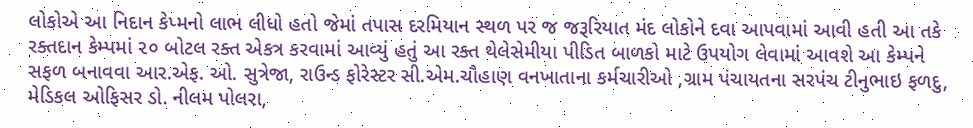લોકોએ આ નિદાન કેપ્મનો લાભ લીધો હતો જેમાં તપાસ દરમિયાન સ્થળ પર જ જરૂરિયાત મંદ લોકોને દવા આપવામાં આવી હતી આ તકે રક્તદાન કેમ્પમાં ૨૦ બોટલ રક્ત એકત્ર કરવામાં આવ્યું હતું આ રક્ત થેલેસેમીયા પીડિત બાળકો માટે ઉપયોગ લેવામાં આવશે આ કેમ્પને સફળ બનાવવા આર.એફ. ઓ. સુત્રેજા, રાઉન્ડ ફોરેસ્ટર સી.એમ.ચૌહાણ વનખાતાના કર્મચારીઓ ,ગ્રામ પંચાયતના સરપંચ ટીનુભાઇ ફળદુ, મેડિકલ ઓફિસર ડો. નીલમ પોલરા,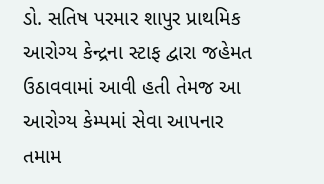ડો. સતિષ પરમાર શાપુર પ્રાથમિક આરોગ્ય કેન્દ્રના સ્ટાફ દ્વારા જહેમત ઉઠાવવામાં આવી હતી તેમજ આ આરોગ્ય કેમ્પમાં સેવા આપનાર તમામ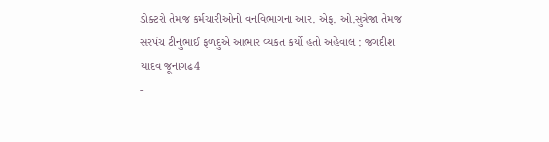ડોક્ટરો તેમજ કર્મચારીઓનો વનવિભાગના આર. એફ. ઓ.સુત્રેજા તેમજ સરપંચ ટીનુભાઈ ફળદુએ આભાર વ્યકત કર્યો હતો અહેવાલ : જગદીશ યાદવ જૂનાગઢ4
-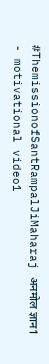#ThemissionofSantRampalJiMaharaj अनमोल ज्ञान1
- motivational video1